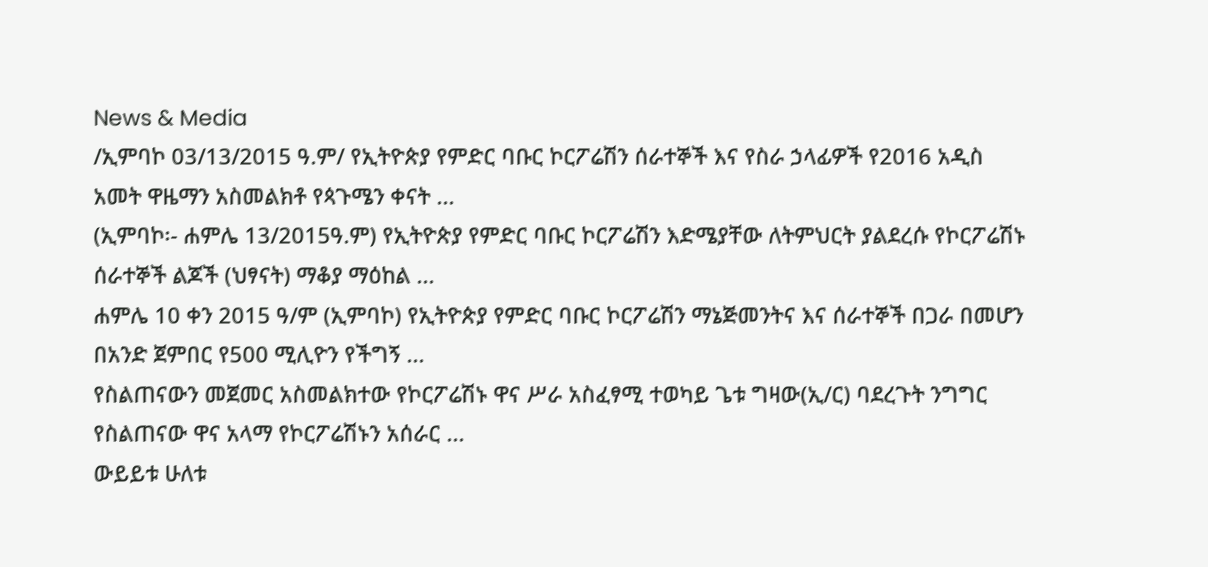News & Media
/ኢምባኮ 03/13/2015 ዓ.ም/ የኢትዮጵያ የምድር ባቡር ኮርፖሬሽን ሰራተኞች እና የስራ ኃላፊዎች የ2016 አዲስ አመት ዋዜማን አስመልክቶ የጳጉሜን ቀናት ...
(ኢምባኮ፡- ሐምሌ 13/2015ዓ.ም) የኢትዮጵያ የምድር ባቡር ኮርፖሬሽን እድሜያቸው ለትምህርት ያልደረሱ የኮርፖሬሽኑ ሰራተኞች ልጆች (ህፃናት) ማቆያ ማዕከል ...
ሐምሌ 10 ቀን 2015 ዓ/ም (ኢምባኮ) የኢትዮጵያ የምድር ባቡር ኮርፖሬሽን ማኔጅመንትና እና ሰራተኞች በጋራ በመሆን በአንድ ጀምበር የ500 ሚሊዮን የችግኝ ...
የስልጠናውን መጀመር አስመልክተው የኮርፖሬሽኑ ዋና ሥራ አስፈፃሚ ተወካይ ጌቱ ግዛው(ኢ/ር) ባደረጉት ንግግር የስልጠናው ዋና አላማ የኮርፖሬሽኑን አሰራር ...
ውይይቱ ሁለቱ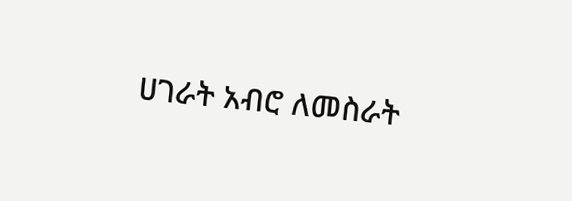ሀገራት አብሮ ለመስራት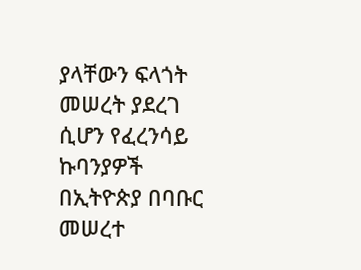ያላቸውን ፍላጎት መሠረት ያደረገ ሲሆን የፈረንሳይ ኩባንያዎች በኢትዮጵያ በባቡር መሠረተ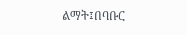ልማት፤በባቡር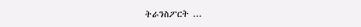ትራንስፖርት ...